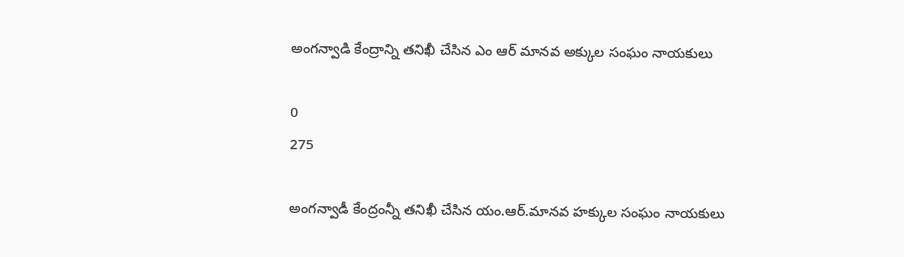అంగన్వాడి కేంద్రాన్ని తనిఖీ చేసిన ఎం ఆర్ మానవ అక్కుల సంఘం నాయకులు

0
275

అంగన్వాడీ కేంద్రంన్నీ తనిఖీ చేసిన యం.ఆర్.మానవ హక్కుల సంఘం నాయకులు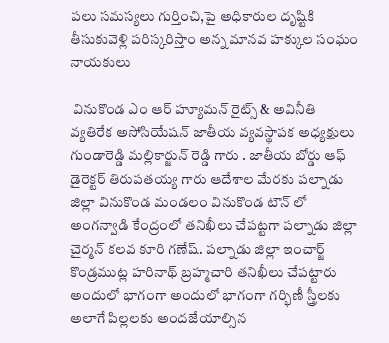పలు సమస్యలు గుర్తించి,పై అధికారుల దృష్టికి తీసుకువెళ్లి పరిస్కరిస్తాం అన్న మానవ హక్కుల సంఘం నాయకులు

 వినుకొండ ఎం ఆర్ హ్యూమన్ రైట్స్ & అవినీతి వ్యతిరేక అసోసియేషన్ జాతీయ వ్యవస్థాపక అధ్యక్షులు గుండారెడ్డి మల్లికార్జున్ రెడ్డి గారు . జాతీయ బోర్డు ఆఫ్ డైరెక్టర్ తిరుపతయ్య గారు ఆదేశాల మేరకు పల్నాడు జిల్లా వినుకొండ మండలం వినుకొండ టౌన్ లో అంగన్వాడి కేంద్రంలో తనిఖీలు చేపట్టగా పల్నాడు జిల్లా చైర్మన్ కలవ కూరి గణేష్. పల్నాడు జిల్లా ఇంచార్జ్ కొండ్రముట్ల హరినాథ్ బ్రహ్మచారి తనిఖీలు చేపట్టారు అందులో భాగంగా అందులో భాగంగా గర్భిణీ స్త్రీలకు అలాగే పిల్లలకు అందజేయాల్సిన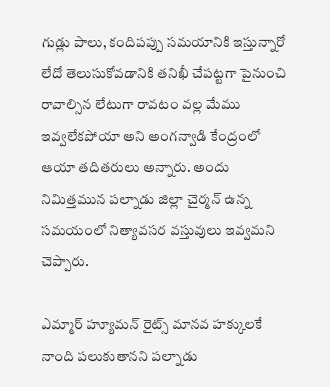గుడ్లు పాలు, కందిపప్పు సమయానికి ఇస్తున్నారో లేదో తెలుసుకోవడానికి తనిఖీ చేపట్టగా పైనుంచి రావాల్సిన లేటుగా రావటం వల్ల మేము ఇవ్వలేకపోయా అని అంగన్వాడి కేంద్రంలో ఆయా తదితరులు అన్నారు. అందు నిమిత్తమున పల్నాడు జిల్లా చైర్మన్ ఉన్న సమయంలో నిత్యావసర వస్తువులు ఇవ్వమని చెప్పారు.

ఎమ్మార్ హ్యూమన్ రైట్స్ మానవ హక్కులకే నాంది పలుకుతానని పల్నాడు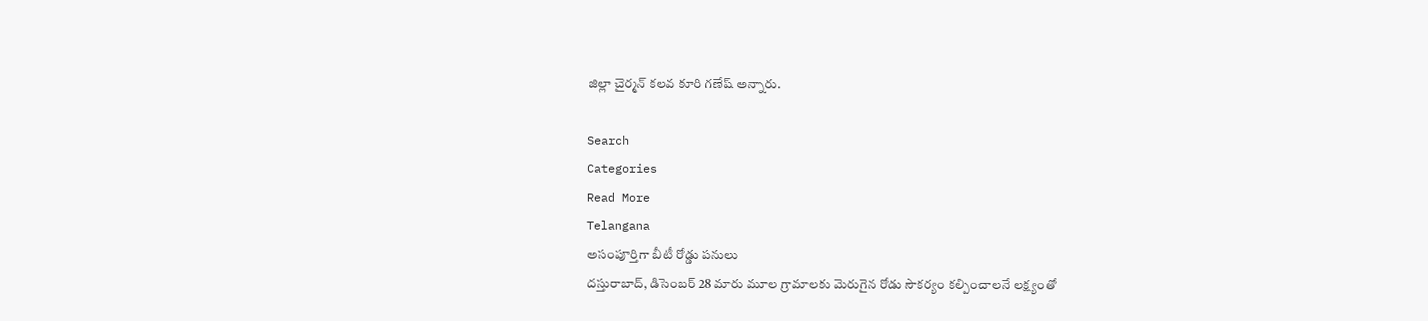జిల్లా చైర్మన్ కలవ కూరి గణేష్ అన్నారు.

Search
Categories
Read More
Telangana
అసంపూర్తిగా బీటీ రోడ్డు పనులు
దస్తురాబాద్, డిసెంబర్ 28 మారు మూల గ్రామాలకు మెరుగైన రోడు సౌకర్యం కల్పించాలనే లక్ష్యంతో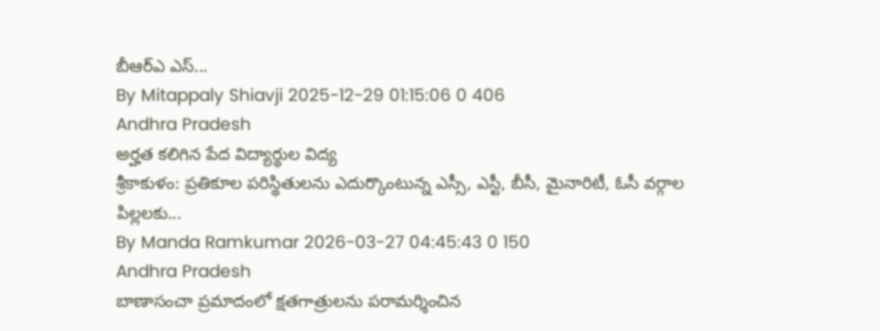బీఆర్ఎ ఎస్...
By Mitappaly Shiavji 2025-12-29 01:15:06 0 406
Andhra Pradesh
అర్హత కలిగిన పేద విద్యార్థుల విద్య
శ్రీకాకుళం: ప్రతికూల పరిస్థితులను ఎదుర్కొంటున్న ఎస్సీ, ఎస్టీ, బీసీ, మైనారిటీ, ఓసీ వర్గాల పిల్లలకు...
By Manda Ramkumar 2026-03-27 04:45:43 0 150
Andhra Pradesh
బాణాసంచా ప్రమాదంలో క్షతగాత్రులను పరామర్శించిన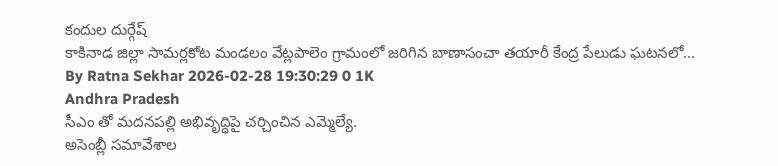కందుల దుర్గేష్
కాకినాడ జిల్లా సామర్లకోట మండలం వేట్లపాలెం గ్రామంలో జరిగిన బాణాసంచా తయారీ కేంద్ర పేలుడు ఘటనలో...
By Ratna Sekhar 2026-02-28 19:30:29 0 1K
Andhra Pradesh
సీఎం తో మదనపల్లి అభివృద్ధిపై చర్చించిన ఎమ్మెల్యే.
అసెంబ్లీ సమావేశాల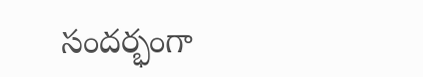సందర్భంగా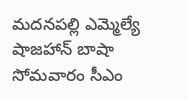మదనపల్లి ఎమ్మెల్యే షాజహాన్ బాషా సోమవారం సీఎం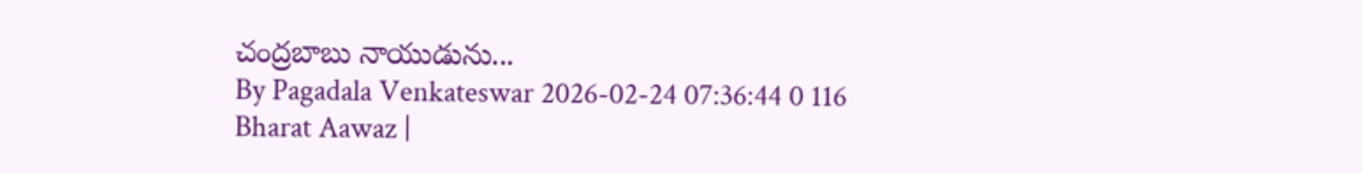చంద్రబాబు నాయుడును...
By Pagadala Venkateswar 2026-02-24 07:36:44 0 116
Bharat Aawaz |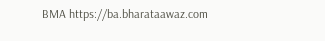BMA https://ba.bharataawaz.com